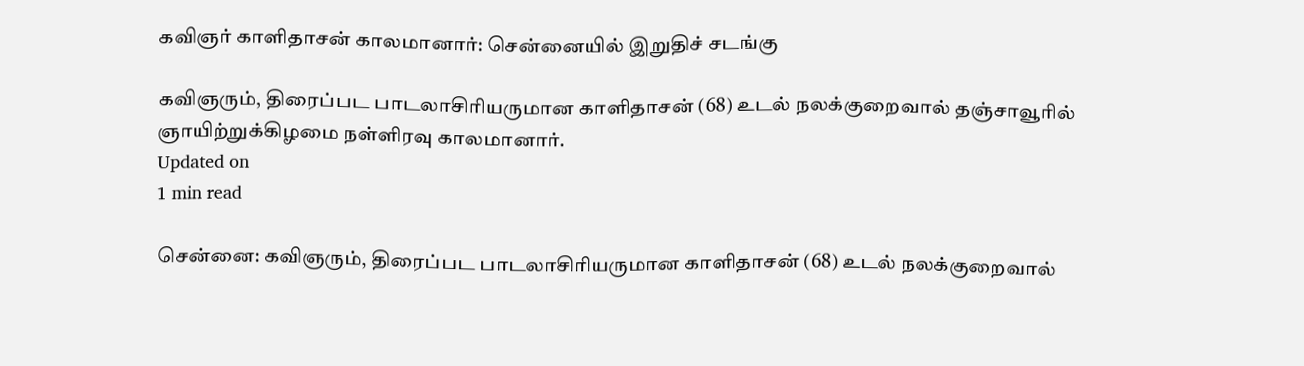கவிஞர் காளிதாசன் காலமானார்: சென்னையில் இறுதிச் சடங்கு

கவிஞரும், திரைப்பட பாடலாசிரியருமான காளிதாசன் (68) உடல் நலக்குறைவால் தஞ்சாவூரில் ஞாயிற்றுக்கிழமை நள்ளிரவு காலமானார்.
Updated on
1 min read

சென்னை: கவிஞரும், திரைப்பட பாடலாசிரியருமான காளிதாசன் (68) உடல் நலக்குறைவால்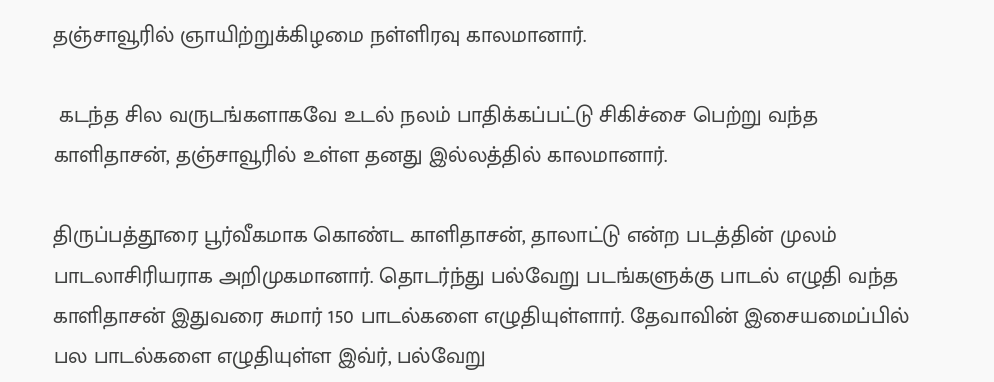தஞ்சாவூரில் ஞாயிற்றுக்கிழமை நள்ளிரவு காலமானார்.

 கடந்த சில வருடங்களாகவே உடல் நலம் பாதிக்கப்பட்டு சிகிச்சை பெற்று வந்த காளிதாசன், தஞ்சாவூரில் உள்ள தனது இல்லத்தில் காலமானார்.

திருப்பத்தூரை பூர்வீகமாக கொண்ட காளிதாசன், தாலாட்டு என்ற படத்தின் முலம் பாடலாசிரியராக அறிமுகமானார். தொடர்ந்து பல்வேறு படங்களுக்கு பாடல் எழுதி வந்த காளிதாசன் இதுவரை சுமார் 150 பாடல்களை எழுதியுள்ளார். தேவாவின் இசையமைப்பில் பல பாடல்களை எழுதியுள்ள இவ்ர், பல்வேறு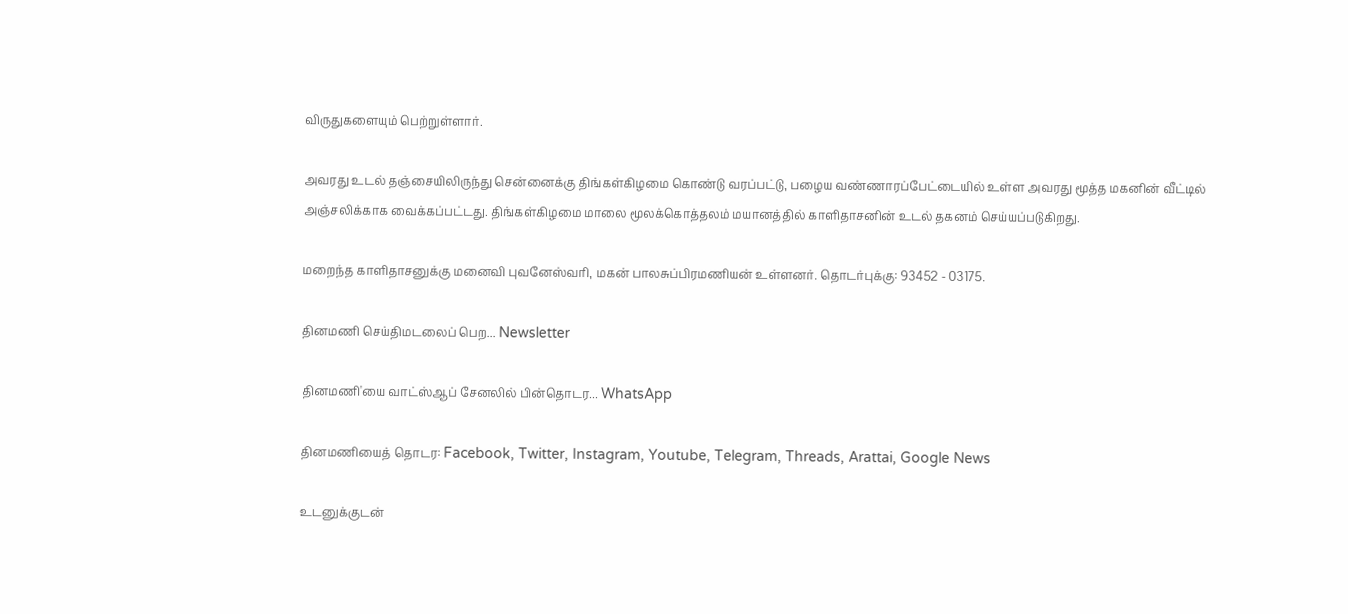விருதுகளையும் பெற்றுள்ளார்.

அவரது உடல் தஞ்சையிலிருந்து சென்னைக்கு திங்கள்கிழமை கொண்டு வரப்பட்டு, பழைய வண்ணாரப்பேட்டையில் உள்ள அவரது மூத்த மகனின் வீட்டில் அஞ்சலிக்காக வைக்கப்பட்டது. திங்கள்கிழமை மாலை மூலக்கொத்தலம் மயானத்தில் காளிதாசனின் உடல் தகனம் செய்யப்படுகிறது.

மறைந்த காளிதாசனுக்கு மனைவி புவனேஸ்வரி, மகன் பாலசுப்பிரமணியன் உள்ளனர். தொடர்புக்கு: 93452 - 03175.

தினமணி செய்திமடலைப் பெற... Newsletter

தினமணி'யை வாட்ஸ்ஆப் சேனலில் பின்தொடர... WhatsApp

தினமணியைத் தொடர: Facebook, Twitter, Instagram, Youtube, Telegram, Threads, Arattai, Google News

உடனுக்குடன்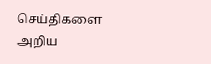செய்திகளை அறிய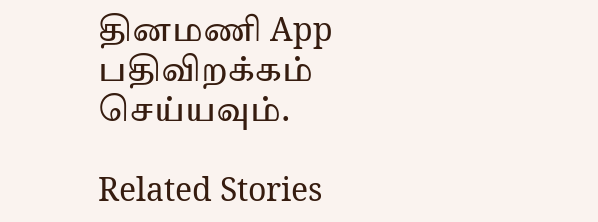தினமணி App பதிவிறக்கம் செய்யவும்.

Related Stories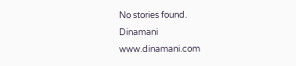No stories found.
Dinamani
www.dinamani.com